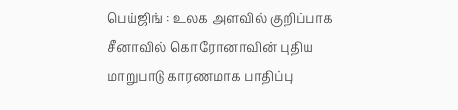பெய்ஜிங் : உலக அளவில் குறிப்பாக சீனாவில் கொரோனாவின் புதிய மாறுபாடு காரணமாக பாதிப்பு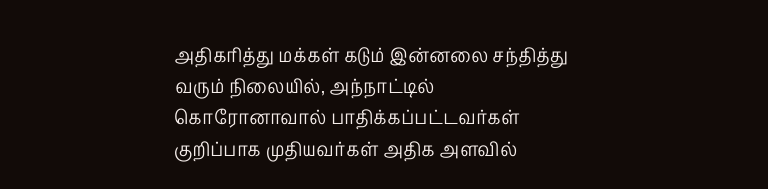அதிகரித்து மக்கள் கடும் இன்னலை சந்தித்து வரும் நிலையில், அந்நாட்டில் கொரோனாவால் பாதிக்கப்பட்டவர்கள் குறிப்பாக முதியவர்கள் அதிக அளவில்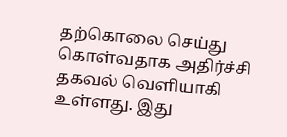தற்கொலை செய்து கொள்வதாக அதிர்ச்சி தகவல் வெளியாகி உள்ளது. இது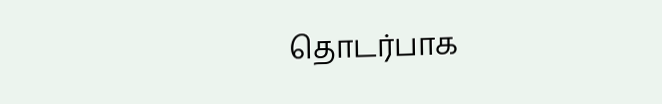தொடர்பாக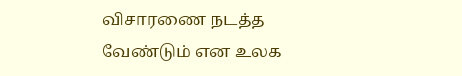விசாரணை நடத்த வேண்டும் என உலக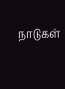நாடுகள்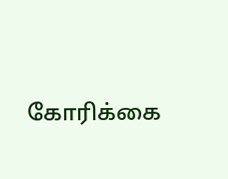கோரிக்கை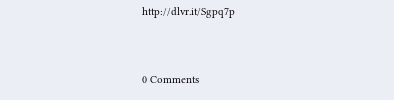http://dlvr.it/Sgpq7p


0 Comments